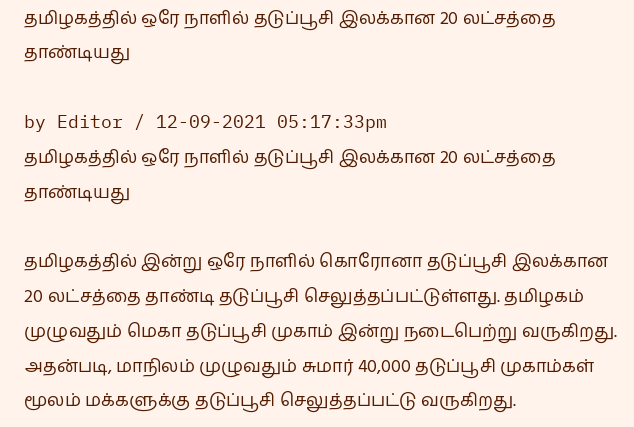தமிழகத்தில் ஒரே நாளில் தடுப்பூசி இலக்கான 20 லட்சத்தை தாண்டியது

by Editor / 12-09-2021 05:17:33pm
தமிழகத்தில் ஒரே நாளில் தடுப்பூசி இலக்கான 20 லட்சத்தை தாண்டியது

தமிழகத்தில் இன்று ஒரே நாளில் கொரோனா தடுப்பூசி இலக்கான 20 லட்சத்தை தாண்டி தடுப்பூசி செலுத்தப்பட்டுள்ளது. தமிழகம் முழுவதும் மெகா தடுப்பூசி முகாம் இன்று நடைபெற்று வருகிறது. அதன்படி, மாநிலம் முழுவதும் சுமார் 40,000 தடுப்பூசி முகாம்கள் மூலம் மக்களுக்கு தடுப்பூசி செலுத்தப்பட்டு வருகிறது.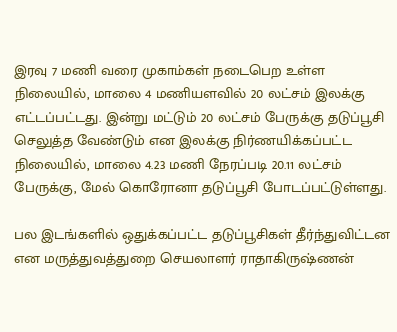இரவு 7 மணி வரை முகாம்கள் நடைபெற உள்ள நிலையில், மாலை 4 மணியளவில் 20 லட்சம் இலக்கு எட்டப்பட்டது. இன்று மட்டும் 20 லட்சம் பேருக்கு தடுப்பூசி செலுத்த வேண்டும் என இலக்கு நிர்ணயிக்கப்பட்ட நிலையில், மாலை 4.23 மணி நேரப்படி 20.11 லட்சம் பேருக்கு, மேல் கொரோனா தடுப்பூசி போடப்பட்டுள்ளது.

பல இடங்களில் ஒதுக்கப்பட்ட தடுப்பூசிகள் தீர்ந்துவிட்டன என மருத்துவத்துறை செயலாளர் ராதாகிருஷ்ணன்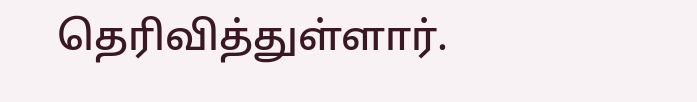தெரிவித்துள்ளார்.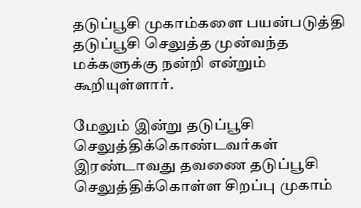தடுப்பூசி முகாம்களை பயன்படுத்தி தடுப்பூசி செலுத்த முன்வந்த மக்களுக்கு நன்றி என்றும் கூறியுள்ளார்.

மேலும் இன்று தடுப்பூசி செலுத்திக்கொண்டவர்கள் இரண்டாவது தவணை தடுப்பூசி செலுத்திக்கொள்ள சிறப்பு முகாம்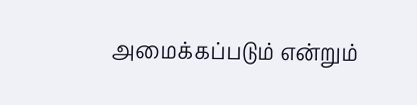அமைக்கப்படும் என்றும்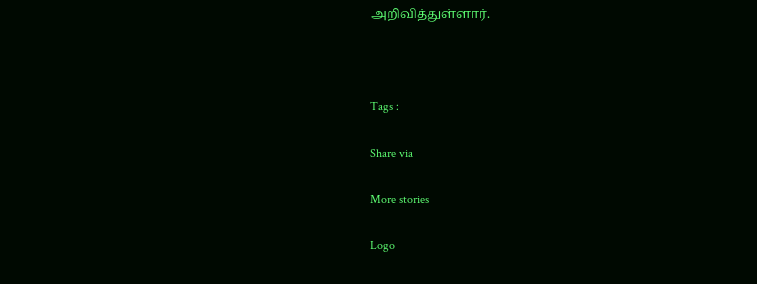அறிவித்துள்ளார்.



Tags :

Share via

More stories

Logo